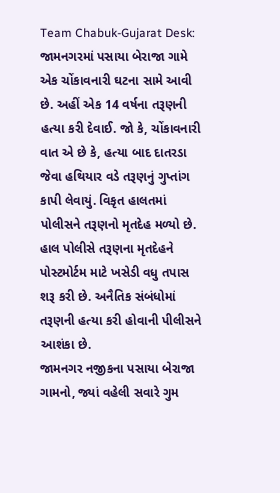Team Chabuk-Gujarat Desk: જામનગરમાં પસાયા બેરાજા ગામે એક ચોંકાવનારી ઘટના સામે આવી છે. અહીં એક 14 વર્ષના તરૂણની હત્યા કરી દેવાઈ. જો કે, ચોંકાવનારી વાત એ છે કે, હત્યા બાદ દાતરડા જેવા હથિયાર વડે તરૂણનું ગુપ્તાંગ કાપી લેવાયું. વિકૃત હાલતમાં પોલીસને તરૂણનો મૃતદેહ મળ્યો છે. હાલ પોલીસે તરૂણના મૃતદેહને પોસ્ટમોર્ટમ માટે ખસેડી વધુ તપાસ શરૂ કરી છે. અનૈતિક સંબંધોમાં તરૂણની હત્યા કરી હોવાની પીલીસને આશંકા છે.
જામનગર નજીકના પસાયા બેરાજા ગામનો, જ્યાં વહેલી સવારે ગુમ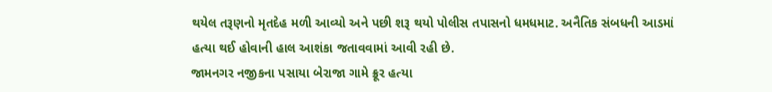થયેલ તરૂણનો મૃતદેહ મળી આવ્યો અને પછી શરૂ થયો પોલીસ તપાસનો ધમધમાટ. અનૈતિક સંબધની આડમાં હત્યા થઈ હોવાની હાલ આશંકા જતાવવામાં આવી રહી છે.
જામનગર નજીકના પસાયા બેરાજા ગામે ક્રૂર હત્યા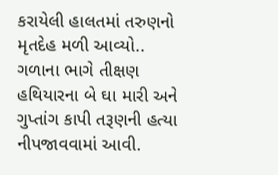કરાયેલી હાલતમાં તરુણનો મૃતદેહ મળી આવ્યો.. ગળાના ભાગે તીક્ષણ હથિયારના બે ઘા મારી અને ગુપ્તાંગ કાપી તરૂણની હત્યા નીપજાવવામાં આવી.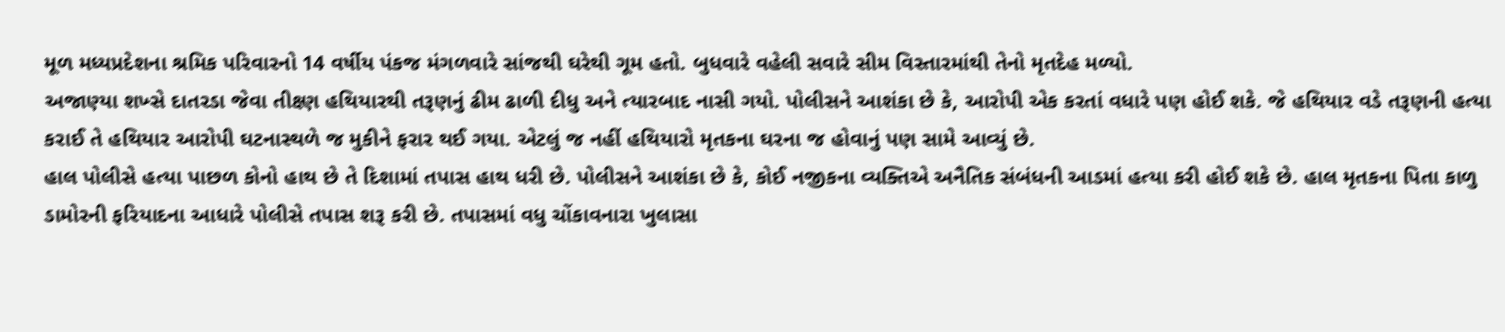મૂળ મધ્યપ્રદેશના શ્રમિક પરિવારનો 14 વર્ષીય પંકજ મંગળવારે સાંજથી ઘરેથી ગૂમ હતો. બુધવારે વહેલી સવારે સીમ વિસ્તારમાંથી તેનો મૃતદેહ મળ્યો.
અજાણ્યા શખ્સે દાતરડા જેવા તીક્ષ્ણ હથિયારથી તરૂણનું ઢીમ ઢાળી દીધુ અને ત્યારબાદ નાસી ગયો. પોલીસને આશંકા છે કે, આરોપી એક કરતાં વધારે પણ હોઈ શકે. જે હથિયાર વડે તરૂણની હત્યા કરાઈ તે હથિયાર આરોપી ઘટનાસ્થળે જ મુકીને ફરાર થઈ ગયા. એટલું જ નહીં હથિયારો મૃતકના ઘરના જ હોવાનું પણ સામે આવ્યું છે.
હાલ પોલીસે હત્યા પાછળ કોનો હાથ છે તે દિશામાં તપાસ હાથ ધરી છે. પોલીસને આશંકા છે કે, કોઈ નજીકના વ્યક્તિએ અનૈતિક સંબંધની આડમાં હત્યા કરી હોઈ શકે છે. હાલ મૃતકના પિતા કાળુ ડામોરની ફરિયાદના આધારે પોલીસે તપાસ શરૂ કરી છે. તપાસમાં વધુ ચોંકાવનારા ખુલાસા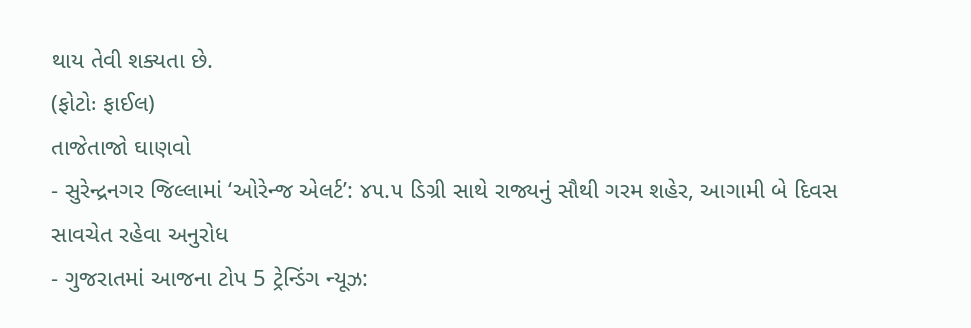થાય તેવી શક્યતા છે.
(ફોટોઃ ફાઈલ)
તાજેતાજો ઘાણવો
- સુરેન્દ્રનગર જિલ્લામાં ‘ઓરેન્જ એલર્ટ’: ૪૫.૫ ડિગ્રી સાથે રાજ્યનું સૌથી ગરમ શહેર, આગામી બે દિવસ સાવચેત રહેવા અનુરોધ
- ગુજરાતમાં આજના ટોપ 5 ટ્રેન્ડિંગ ન્યૂઝ: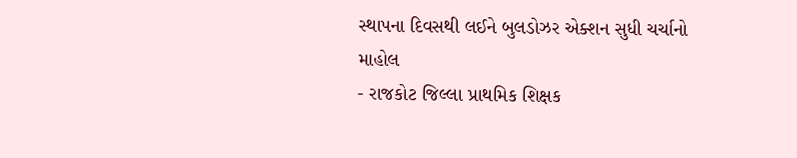સ્થાપના દિવસથી લઈને બુલડોઝર એક્શન સુધી ચર્ચાનો માહોલ
- રાજકોટ જિલ્લા પ્રાથમિક શિક્ષક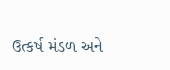ઉત્કર્ષ મંડળ અને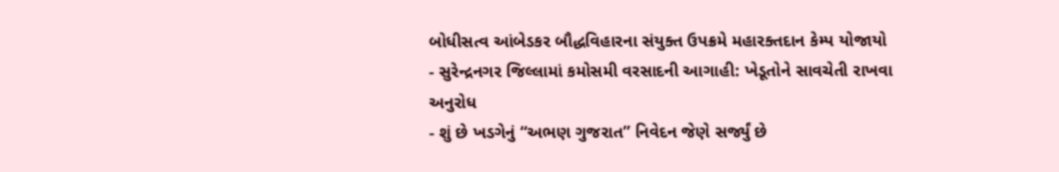બોધીસત્વ આંબેડકર બૌદ્ધવિહારના સંયુક્ત ઉપક્રમે મહારક્તદાન કેમ્પ યોજાયો
- સુરેન્દ્રનગર જિલ્લામાં કમોસમી વરસાદની આગાહી: ખેડૂતોને સાવચેતી રાખવા અનુરોધ
- શું છે ખડગેનું “અભણ ગુજરાત” નિવેદન જેણે સર્જ્યું છે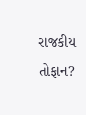રાજકીય તોફાન?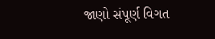જાણો સંપૂર્ણ વિગત